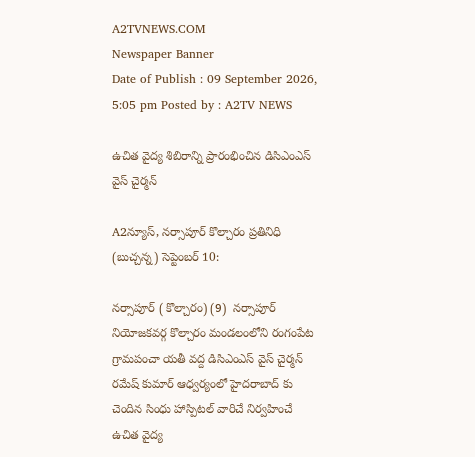A2TVNEWS.COM
Newspaper Banner
Date of Publish : 09 September 2026, 5:05 pm Posted by : A2TV NEWS

ఉచిత వైద్య శిబిరాన్ని ప్రారంభించిన డిసిఎంఎస్ వైస్ చైర్మన్

A2న్యూస్, నర్సాపూర్ కొల్చారం ప్రతినిధి (బుచ్చన్న) సెప్టెంబర్ 10:

నర్సాపూర్ ( కొల్చారం) (9)  నర్సాపూర్ నియోజకవర్గ కొల్చారం మండలంలోని రంగంపేట గ్రామపంచా యతీ వద్ద డిసిఎంఎస్ వైస్ చైర్మన్ రమేష్ కుమార్ ఆధ్వర్యంలో హైదరాబాద్ కు చెందిన సింధు హాస్పిటల్ వారిచే నిర్వహించే ఉచిత వైద్య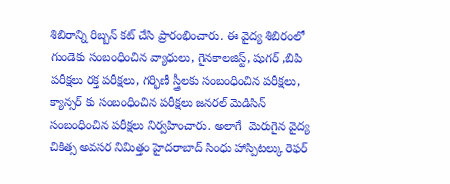శిబిరాన్ని రిబ్బన్ కట్ చేసి ప్రారంభించారు. ఈ వైద్య శిబిరంలో గుండెకు సంబంధించిన వ్యాధులు, గైనకాలజిస్ట్, షుగర్ ,బిపి పరీక్షలు రక్త పరీక్షలు, గర్భిణీ స్త్రీలకు సంబంధించిన పరీక్షలు, క్యాన్సర్ కు సంబంధించిన పరీక్షలు జనరల్ మెడిసిన్ సంబంధించిన పరీక్షలు నిర్వహించారు. అలాగే  మెరుగైన వైద్య చికిత్స అవసర నిమిత్తం హైదరాబాద్ సింధు హాస్పిటల్కు రెఫర్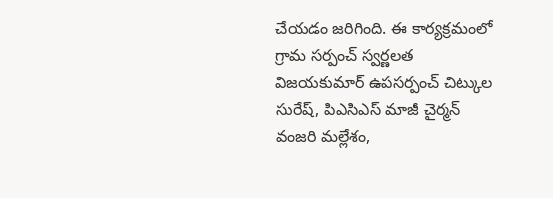చేయడం జరిగింది. ఈ కార్యక్రమంలో గ్రామ సర్పంచ్ స్వర్ణలత విజయకుమార్ ఉపసర్పంచ్ చిట్కుల సురేష్, పిఎసిఎస్ మాజీ చైర్మన్ వంజరి మల్లేశం,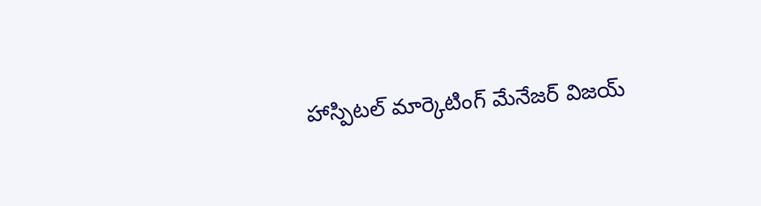హాస్పిటల్ మార్కెటింగ్ మేనేజర్ విజయ్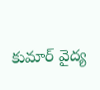కుమార్ వైద్య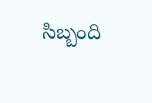సిబ్బంది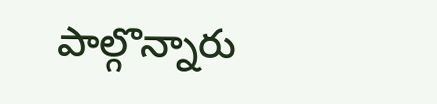పాల్గొన్నారు